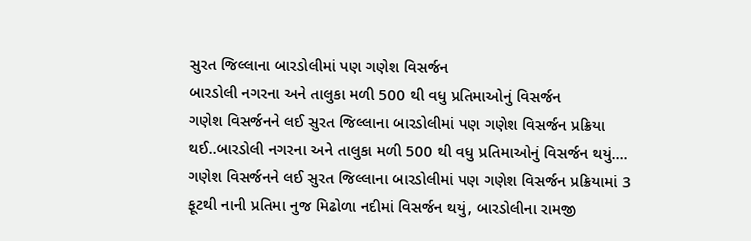સુરત જિલ્લાના બારડોલીમાં પણ ગણેશ વિસર્જન
બારડોલી નગરના અને તાલુકા મળી 500 થી વધુ પ્રતિમાઓનું વિસર્જન
ગણેશ વિસર્જનને લઈ સુરત જિલ્લાના બારડોલીમાં પણ ગણેશ વિસર્જન પ્રક્રિયા થઈ..બારડોલી નગરના અને તાલુકા મળી 500 થી વધુ પ્રતિમાઓનું વિસર્જન થયું….
ગણેશ વિસર્જનને લઈ સુરત જિલ્લાના બારડોલીમાં પણ ગણેશ વિસર્જન પ્રક્રિયામાં 3 ફૂટથી નાની પ્રતિમા નુજ મિઢોળા નદીમાં વિસર્જન થયું, બારડોલીના રામજી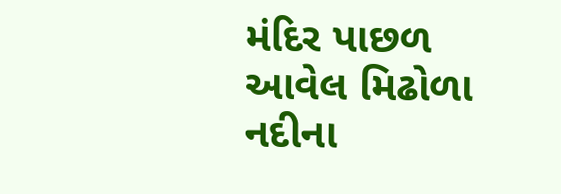મંદિર પાછળ આવેલ મિઢોળા નદીના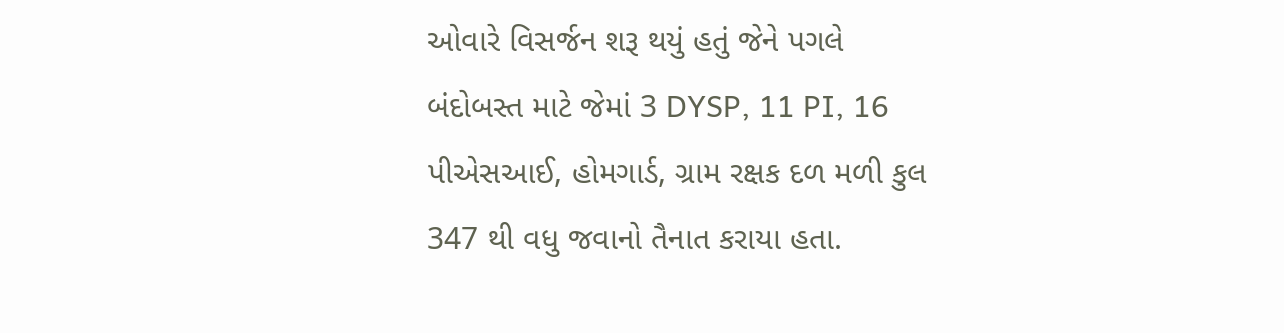ઓવારે વિસર્જન શરૂ થયું હતું જેને પગલે બંદોબસ્ત માટે જેમાં 3 DYSP, 11 PI, 16 પીએસઆઈ, હોમગાર્ડ, ગ્રામ રક્ષક દળ મળી કુલ 347 થી વધુ જવાનો તૈનાત કરાયા હતા.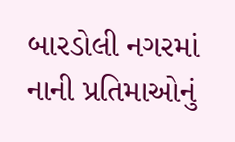બારડોલી નગરમાં નાની પ્રતિમાઓનું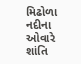મિઢોળા નદીના ઓવારે શાંતિ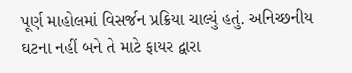પૂર્ણ માહોલમાં વિસર્જન પ્રક્રિયા ચાલ્યું હતું. અનિચ્છનીય ઘટના નહીં બને તે માટે ફાયર દ્વારા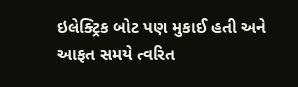ઇલેક્ટ્રિક બોટ પણ મુકાઈ હતી અને આફત સમયે ત્વરિત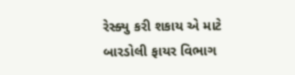રેસ્ક્યુ કરી શકાય એ માટે બારડોલી ફાયર વિભાગ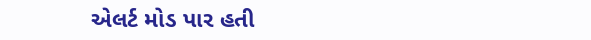એલર્ટ મોડ પાર હતી